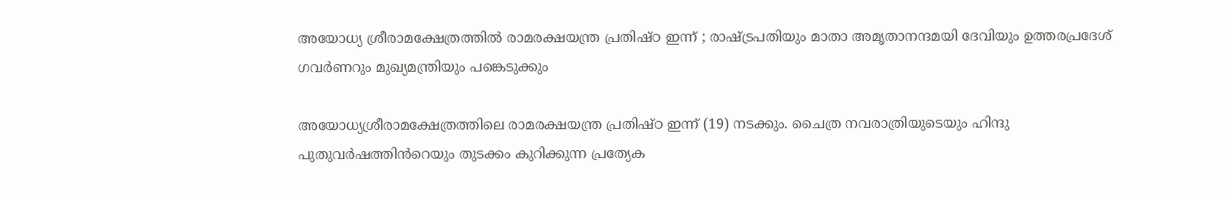അയോധ്യ ശ്രീരാമക്ഷേത്രത്തിൽ രാമരക്ഷയന്ത്ര പ്രതിഷ്ഠ ഇന്ന് ; രാഷ്ട്രപതിയും മാതാ അമൃതാനന്ദമയി ദേവിയും ഉത്തരപ്രദേശ് ഗവർണറും മുഖ്യമന്ത്രിയും പങ്കെടുക്കും

അയോധ്യശ്രീരാമക്ഷേത്രത്തിലെ രാമരക്ഷയന്ത്ര പ്രതിഷ്ഠ ഇന്ന് (19) നടക്കും. ചൈത്ര നവരാത്രിയുടെയും ഹിന്ദു പുതുവർഷത്തിൻറെയും തുടക്കം കുറിക്കുന്ന പ്രത്യേക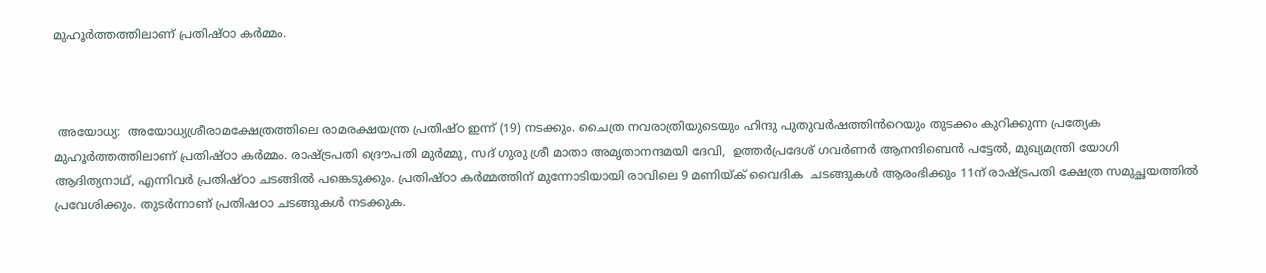മുഹൂർത്തത്തിലാണ് പ്രതിഷ്ഠാ കർമ്മം.



 അയോധ്യ:  അയോധ്യശ്രീരാമക്ഷേത്രത്തിലെ രാമരക്ഷയന്ത്ര പ്രതിഷ്ഠ ഇന്ന് (19) നടക്കും. ചൈത്ര നവരാത്രിയുടെയും ഹിന്ദു പുതുവർഷത്തിൻറെയും തുടക്കം കുറിക്കുന്ന പ്രത്യേക മുഹൂർത്തത്തിലാണ് പ്രതിഷ്ഠാ കർമ്മം. രാഷ്ട്രപതി ദ്രൌപതി മുർമ്മു, സദ് ഗുരു ശ്രീ മാതാ അമൃതാനന്ദമയി ദേവി,  ഉത്തർപ്രദേശ് ഗവർണർ ആനന്ദിബെൻ പട്ടേൽ, മുഖ്യമന്ത്രി യോഗി ആദിത്യനാഥ്, എന്നിവർ പ്രതിഷ്ഠാ ചടങ്ങിൽ പങ്കെടുക്കും. പ്രതിഷ്ഠാ കർമ്മത്തിന് മുന്നോടിയായി രാവിലെ 9 മണിയ്ക് വൈദിക  ചടങ്ങുകൾ ആരംഭിക്കും 11ന് രാഷ്ട്രപതി ക്ഷേത്ര സമുച്ഛയത്തിൽ പ്രവേശിക്കും. തുടർന്നാണ് പ്രതിഷഠാ ചടങ്ങുകൾ നടക്കുക.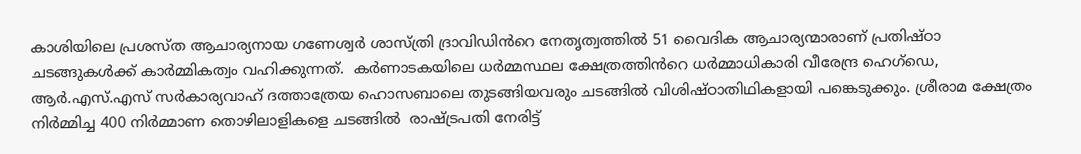കാശിയിലെ പ്രശസ്ത ആചാര്യനായ ഗണേശ്വർ ശാസ്ത്രി ദ്രാവിഡിൻറെ നേതൃത്വത്തിൽ 51 വൈദിക ആചാര്യന്മാരാണ് പ്രതിഷ്ഠാ ചടങ്ങുകൾക്ക് കാർമ്മികത്വം വഹിക്കുന്നത്.  കർണാടകയിലെ ധർമ്മസ്ഥല ക്ഷേത്രത്തിൻറെ ധർമ്മാധികാരി വീരേന്ദ്ര ഹെഗ്‌ഡെ, ആർ.എസ്.എസ് സർകാര്യവാഹ് ദത്താത്രേയ ഹൊസബാലെ തുടങ്ങിയവരും ചടങ്ങിൽ വിശിഷ്ഠാതിഥികളായി പങ്കെടുക്കും. ശ്രീരാമ ക്ഷേത്രം നിർമ്മിച്ച 400 നിർമ്മാണ തൊഴിലാളികളെ ചടങ്ങിൽ  രാഷ്ട്രപതി നേരിട്ട്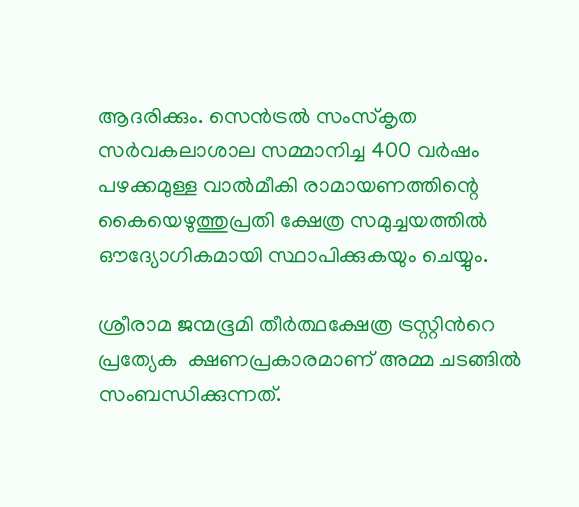ആദരിക്കും. സെൻട്രൽ സംസ്‌കൃത സർവകലാശാല സമ്മാനിച്ച 400 വർഷം പഴക്കമുള്ള വാൽമീകി രാമായണത്തിന്റെ കൈയെഴുത്തുപ്രതി ക്ഷേത്ര സമുച്ചയത്തിൽ ഔദ്യോഗികമായി സ്ഥാപിക്കുകയും ചെയ്യും.

ശ്രീരാമ ജന്മഭൂമി തീർത്ഥക്ഷേത്ര ട്രസ്റ്റിൻറെ പ്രത്യേക  ക്ഷണപ്രകാരമാണ് അമ്മ ചടങ്ങിൽ സംബന്ധിക്കുന്നത്.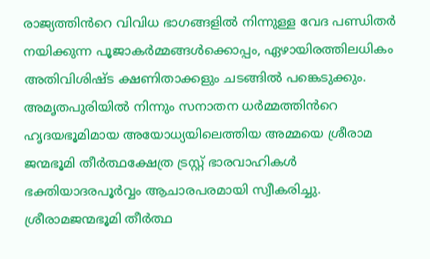രാജ്യത്തിൻറെ വിവിധ ഭാഗങ്ങളിൽ നിന്നുള്ള വേദ പണ്ഡിതർ നയിക്കുന്ന പൂജാകർമ്മങ്ങൾക്കൊപ്പം, ഏഴായിരത്തിലധികം അതിവിശിഷ്ട ക്ഷണിതാക്കളും ചടങ്ങിൽ പങ്കെടുക്കും. അമൃതപുരിയിൽ നിന്നും സനാതന ധർമ്മത്തിൻറെ ഹൃദയഭൂമിമായ അയോധ്യയിലെത്തിയ അമ്മയെ ശ്രീരാമ ജന്മഭൂമി തീർത്ഥക്ഷേത്ര ട്രസ്റ്റ് ഭാരവാഹികൾ ഭക്തിയാദരപൂർവ്വം ആചാരപരമായി സ്വീകരിച്ചു. ശ്രീരാമജന്മഭൂമി തീർത്ഥ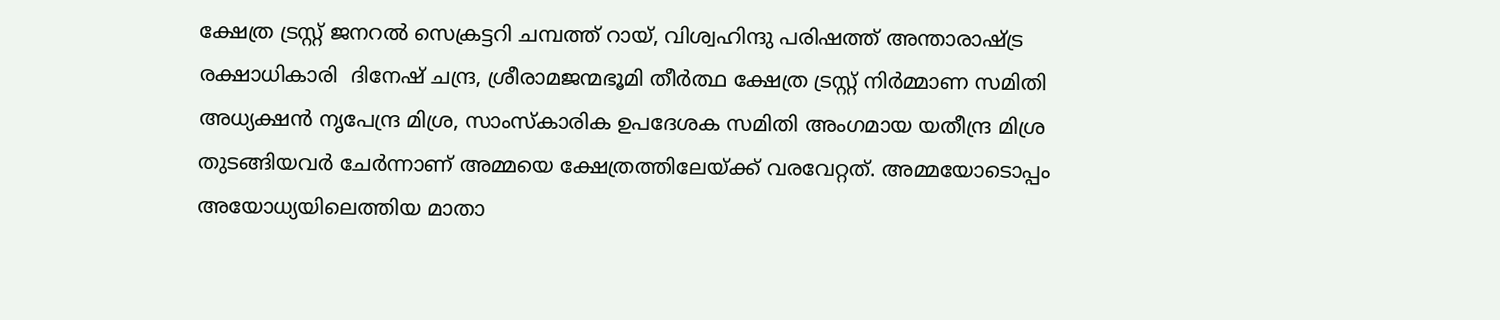ക്ഷേത്ര ട്രസ്റ്റ് ജനറൽ സെക്രട്ടറി ചമ്പത്ത് റായ്, വിശ്വഹിന്ദു പരിഷത്ത് അന്താരാഷ്ട്ര രക്ഷാധികാരി  ദിനേഷ് ചന്ദ്ര, ശ്രീരാമജന്മഭൂമി തീർത്ഥ ക്ഷേത്ര ട്രസ്റ്റ് നിർമ്മാണ സമിതി അധ്യക്ഷൻ നൃപേന്ദ്ര മിശ്ര, സാംസ്കാരിക ഉപദേശക സമിതി അംഗമായ യതീന്ദ്ര മിശ്ര തുടങ്ങിയവർ ചേർന്നാണ് അമ്മയെ ക്ഷേത്രത്തിലേയ്ക്ക് വരവേറ്റത്. അമ്മയോടൊപ്പം അയോധ്യയിലെത്തിയ മാതാ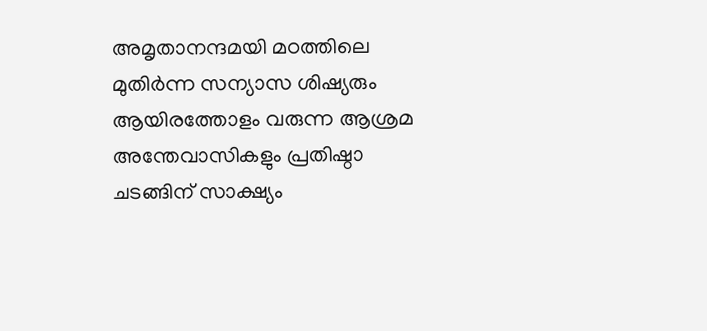അമൃതാനന്ദമയി മഠത്തിലെ മുതിർന്ന സന്യാസ ശിഷ്യരും ആയിരത്തോളം വരുന്ന ആശ്രമ അന്തേവാസികളും പ്രതിഷ്ഠാ ചടങ്ങിന് സാക്ഷ്യം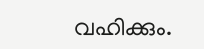വഹിക്കും.